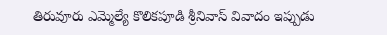తిరువూరు ఎమ్మెల్యే కొలికపూడి శ్రీనివాస్ వివాదం ఇప్పుడు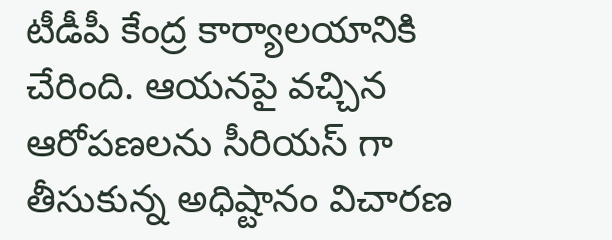టీడీపీ కేంద్ర కార్యాలయానికి చేరింది. ఆయనపై వచ్చిన ఆరోపణలను సీరియస్ గా తీసుకున్న అధిష్టానం విచారణ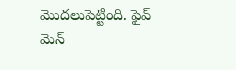మొదలుపెట్టింది. ఫైవ్ మెన్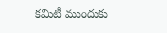కమిటీ ముందుకు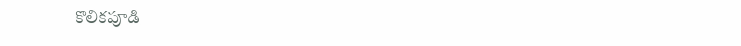కొలికపూడి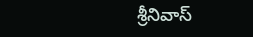శ్రీనివాస్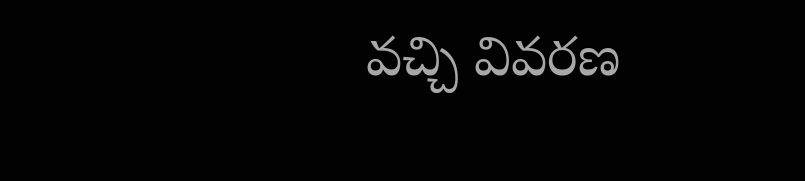వచ్చి వివరణ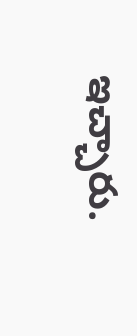ఇచ్చారు.